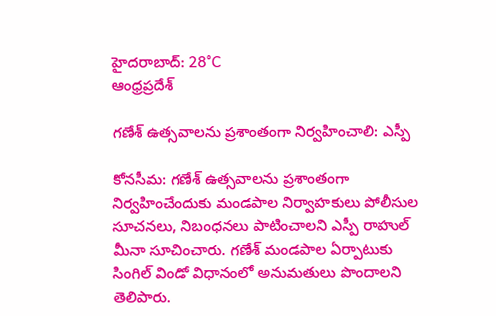హైదరాబాద్: 28°C
ఆంధ్రప్రదేశ్

గణేశ్ ఉత్సవాలను ప్రశాంతంగా నిర్వహించాలి: ఎస్పీ

కోనసీమ: గణేశ్ ఉత్సవాలను ప్రశాంతంగా నిర్వహించేందుకు మండపాల నిర్వాహకులు పోలీసుల సూచనలు, నిబంధనలు పాటించాలని ఎస్పీ రాహుల్ మీనా సూచించారు. గణేశ్ మండపాల ఏర్పాటుకు సింగిల్ విండో విధానంలో అనుమతులు పొందాలని తెలిపారు.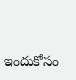ఇందుకోసం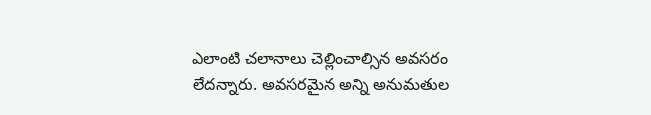ఎలాంటి చలానాలు చెల్లించాల్సిన అవసరం లేదన్నారు. అవసరమైన అన్ని అనుమతుల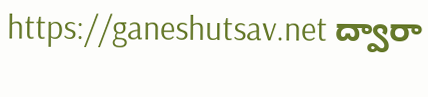https://ganeshutsav.net ద్వారా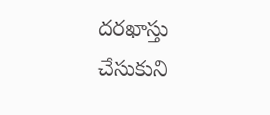దరఖాస్తు చేసుకుని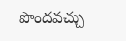పొందవచ్చు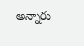అన్నారు